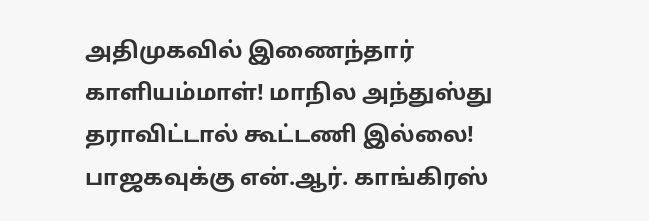அதிமுகவில் இணைந்தார் காளியம்மாள்! மாநில அந்துஸ்து தராவிட்டால் கூட்டணி இல்லை! பாஜகவுக்கு என்.ஆர். காங்கிரஸ்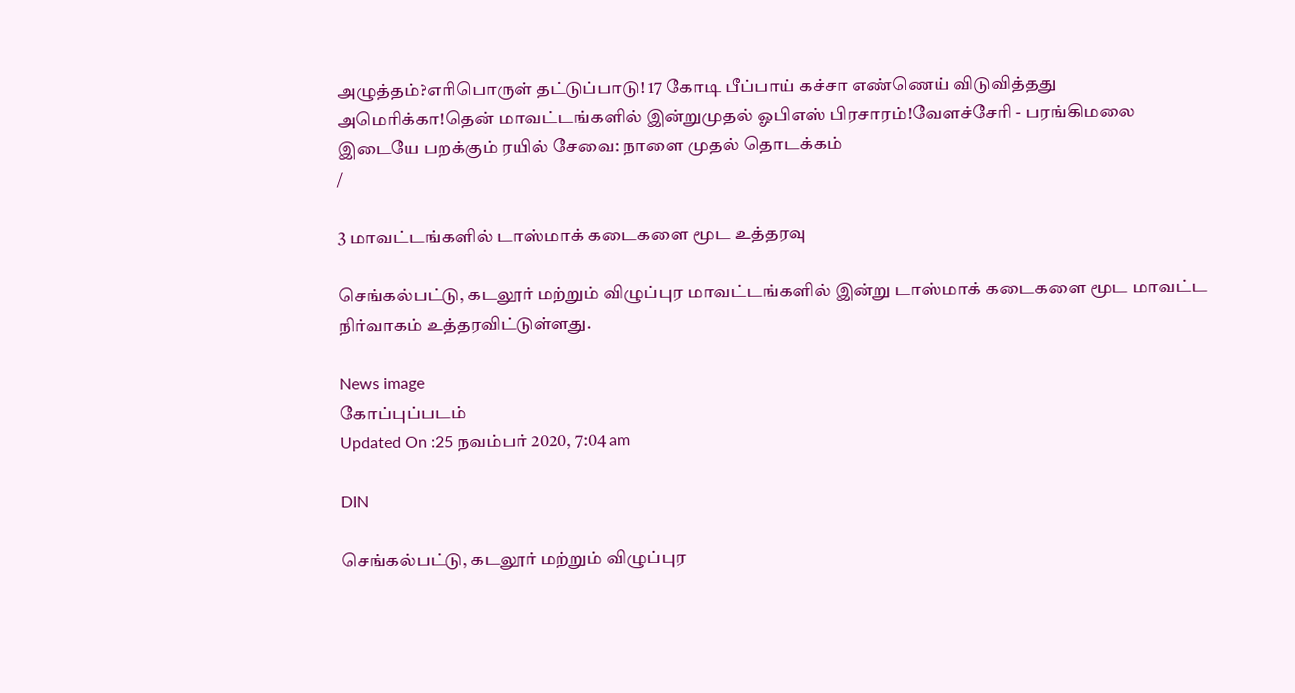அழுத்தம்?எரிபொருள் தட்டுப்பாடு! 17 கோடி பீப்பாய் கச்சா எண்ணெய் விடுவித்தது அமெரிக்கா!தென் மாவட்டங்களில் இன்றுமுதல் ஓபிஎஸ் பிரசாரம்!வேளச்சேரி - பரங்கிமலை இடையே பறக்கும் ரயில் சேவை: நாளை முதல் தொடக்கம்
/

3 மாவட்டங்களில் டாஸ்மாக் கடைகளை மூட உத்தரவு

செங்கல்பட்டு, கடலூர் மற்றும் விழுப்புர மாவட்டங்களில் இன்று டாஸ்மாக் கடைகளை மூட மாவட்ட நிர்வாகம் உத்தரவிட்டுள்ளது.

News image
கோப்புப்படம்
Updated On :25 நவம்பர் 2020, 7:04 am

DIN

செங்கல்பட்டு, கடலூர் மற்றும் விழுப்புர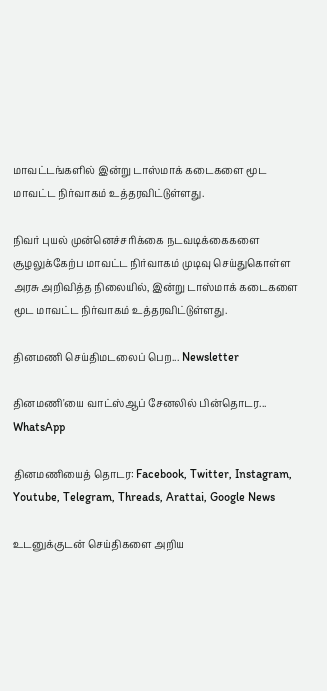மாவட்டங்களில் இன்று டாஸ்மாக் கடைகளை மூட மாவட்ட நிர்வாகம் உத்தரவிட்டுள்ளது.

நிவர் புயல் முன்னெச்சரிக்கை நடவடிக்கைகளை சூழலுக்கேற்ப மாவட்ட நிர்வாகம் முடிவு செய்துகொள்ள அரசு அறிவித்த நிலையில், இன்று டாஸ்மாக் கடைகளை மூட மாவட்ட நிர்வாகம் உத்தரவிட்டுள்ளது.

தினமணி செய்திமடலைப் பெற... Newsletter

தினமணி'யை வாட்ஸ்ஆப் சேனலில் பின்தொடர... WhatsApp

தினமணியைத் தொடர: Facebook, Twitter, Instagram, Youtube, Telegram, Threads, Arattai, Google News

உடனுக்குடன் செய்திகளை அறிய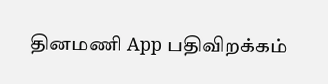தினமணி App பதிவிறக்கம்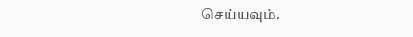செய்யவும்.